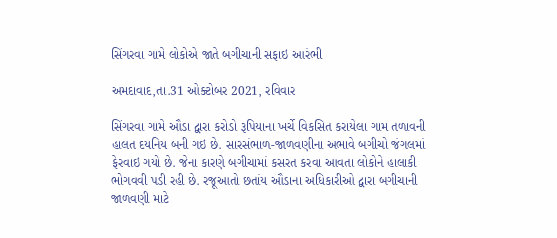સિંગરવા ગામે લોકોએ જાતે બગીચાની સફાઇ આરંભી

અમદાવાદ,તા.31 ઓક્ટોબર 2021, રવિવાર

સિંગરવા ગામે ઔડા દ્વારા કરોડો રૂપિયાના ખર્ચે વિકસિત કરાયેલા ગામ તળાવની હાલત દયનિય બની ગઇ છે. સારસંભાળ-જાળવણીના અભાવે બગીચો જંગલમાં ફેરવાઇ ગયો છે. જેના કારણે બગીચામાં કસરત કરવા આવતા લોકોને હાલાકી ભોગવવી પડી રહી છે. રજૂઆતો છતાંય ઔડાના અધિકારીઓ દ્વારા બગીચાની જાળવણી માટે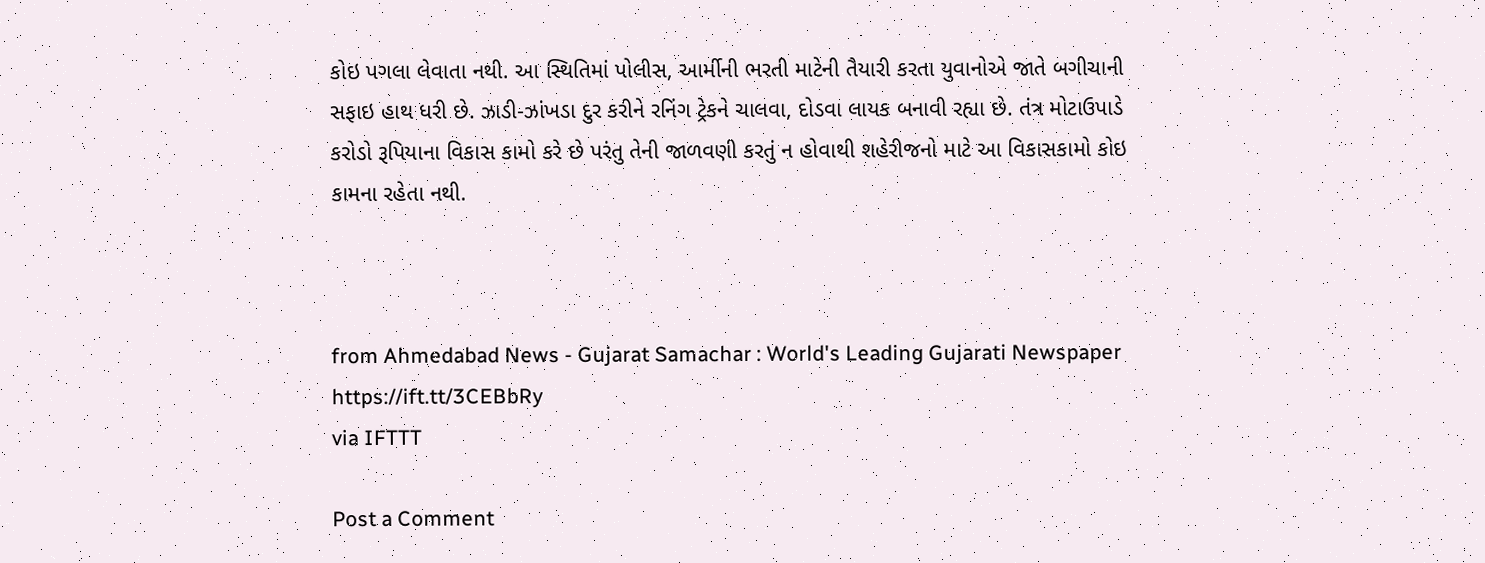કોઇ પગલા લેવાતા નથી. આ સ્થિતિમાં પોલીસ, આર્મીની ભરતી માટેની તૈયારી કરતા યુવાનોએ જાતે બગીચાની સફાઇ હાથ ધરી છે. ઝાડી-ઝાંખડા દુર કરીને રનિંગ ટ્રેકને ચાલવા, દોડવા લાયક બનાવી રહ્યા છે. તંત્ર મોટાઉપાડે કરોડો રૂપિયાના વિકાસ કામો કરે છે પરંતુ તેની જાળવણી કરતું ન હોવાથી શહેરીજનો માટે આ વિકાસકામો કોઇ કામના રહેતા નથી.



from Ahmedabad News - Gujarat Samachar : World's Leading Gujarati Newspaper https://ift.tt/3CEBbRy
via IFTTT

Post a Comment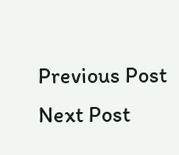Previous Post Next Post